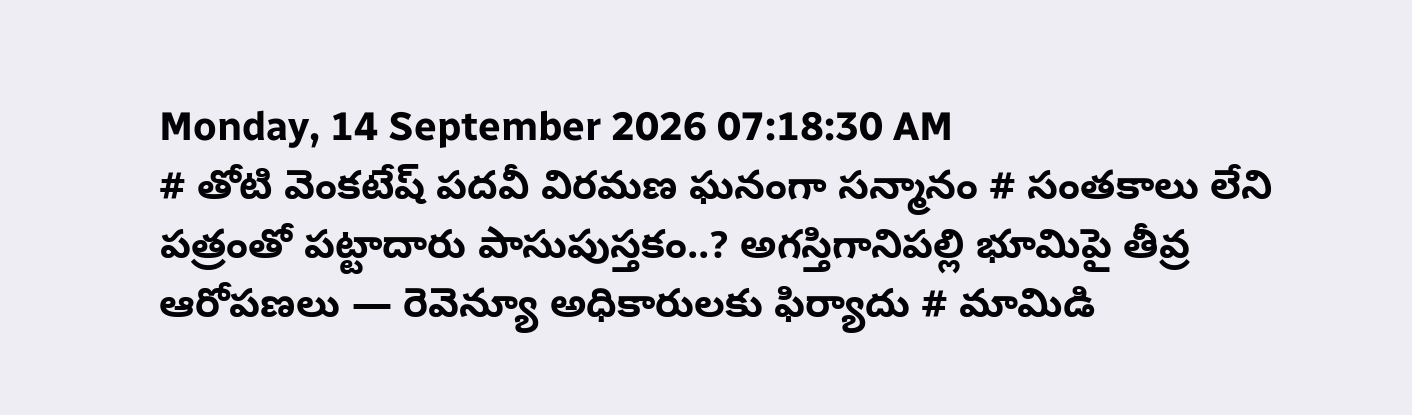Monday, 14 September 2026 07:18:30 AM
# తోటి వెంకటేష్ పదవీ విరమణ ఘనంగా సన్మానం # సంతకాలు లేని పత్రంతో పట్టాదారు పాసుపుస్తకం..? అగస్తిగానిపల్లి భూమిపై తీవ్ర ఆరోపణలు — రెవెన్యూ అధికారులకు ఫిర్యాదు # మామిడి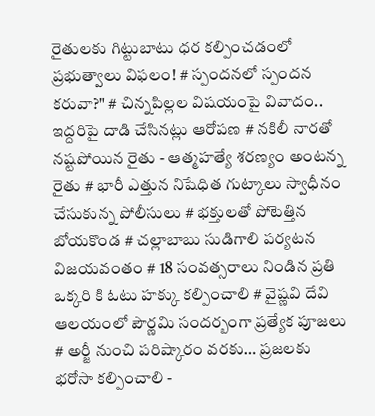రైతులకు గిట్టుబాటు ధర కల్పించడంలో ప్రభుత్వాలు విఫలం! # స్పందనలో స్పందన కరువా?" # చిన్నపిల్లల విషయంపై వివాదం.. ఇద్దరిపై దాడి చేసినట్లు ఆరోపణ # నకిలీ నారతో నష్టపోయిన రైతు - ఆత్మహత్యే శరణ్యం అంటన్న రైతు # భారీ ఎత్తున నిషేధిత గుట్కాలు స్వాధీనం చేసుకున్న పోలీసులు # భక్తులతో పోటెత్తిన బోయకొండ # చల్లాబాబు సుడిగాలి పర్యటన విజయవంతం # 18 సంవత్సరాలు నిండిన ప్రతి ఒక్కరి కి ఓటు హక్కు కల్పించాలి # వైష్ణవి దేవి ఆలయంలో పౌర్ణమి సందర్బంగా ప్రత్యేక పూజలు # అర్జీ నుంచి పరిష్కారం వరకు… ప్రజలకు భరోసా కల్పించాలి -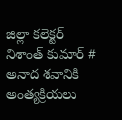జిల్లా కలెక్టర్ నిశాంత్ కుమార్ # అనాద శవానికి అంత్యక్రియలు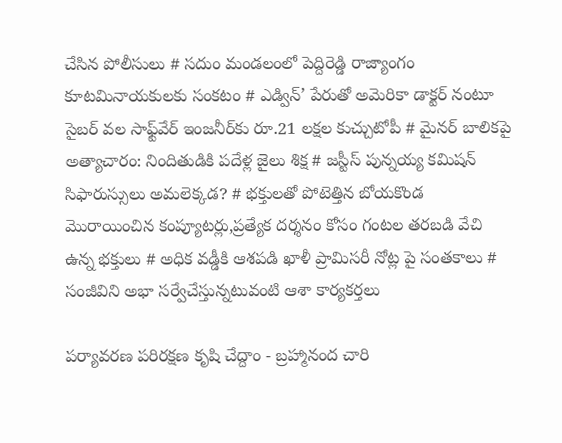చేసిన పోలీసులు # సదుం మండలంలో పెద్దిరెడ్డి రాజ్యాంగం కూటమినాయకులకు సంకటం # ఎడ్విన్’ పేరుతో అమెరికా డాక్టర్ నంటూ సైబర్ వల సాఫ్ట్‌వేర్ ఇంజనీర్‌కు రూ.21 లక్షల కుచ్చుటోపీ # మైనర్ బాలికపై అత్యాచారం: నిందితుడికి పదేళ్ల జైలు శిక్ష # జస్టీస్ పున్నయ్య కమిషన్ సిఫారుస్సులు అమలెక్కడ? # భక్తులతో పోటెత్తిన బోయకొండ మొరాయించిన కంప్యూటర్లు,ప్రత్యేక దర్శనం కోసం గంటల తరబడి వేచి ఉన్న భక్తులు # అధిక వడ్డీకి ఆశపడి ఖాళీ ప్రామిసరీ నోట్ల పై సంతకాలు # సంజీవిని అభా సర్వేచేస్తున్నటువంటి ఆశా కార్యకర్తలు

పర్యావరణ పరిరక్షణ కృషి చేద్దాం - బ్రహ్మానంద చారి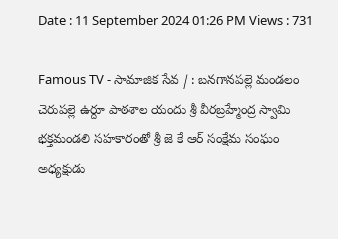Date : 11 September 2024 01:26 PM Views : 731

Famous TV - సామాజిక సేవ / : బనగానపల్లె మండలం చెరుపల్లె ఉర్దూ పాఠశాల యందు శ్రీ వీరబ్రహ్మేంద్ర స్వామి భక్తమండలి సహకారంతో శ్రీ జె కే ఆర్ సంక్షేమ సంఘం అధ్యక్షుడు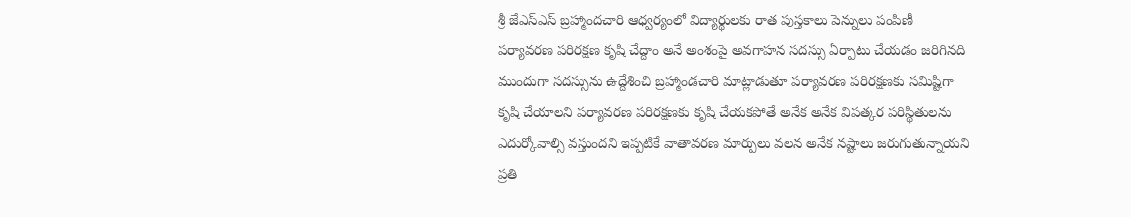శ్రీ జేఎస్ఎస్ బ్రహ్మాందచారి ఆధ్వర్యంలో విద్యార్థులకు రాత పుస్తకాలు పెన్నులు పంపిణీ పర్యావరణ పరిరక్షణ కృషి చేద్దాం అనే అంశంపై అవగాహన సదస్సు ఏర్పాటు చేయడం జరిగినది ముందుగా సదస్సును ఉద్దేశించి బ్రహ్మాండచారి మాట్లాడుతూ పర్యావరణ పరిరక్షణకు సమిష్టిగా కృషి చేయాలని పర్యావరణ పరిరక్షణకు కృషి చేయకపోతే అనేక అనేక విపత్కర పరిస్థితులను ఎదుర్కోవాల్సి వస్తుందని ఇప్పటికే వాతావరణ మార్పులు వలన అనేక నష్టాలు జరుగుతున్నాయని ప్రతి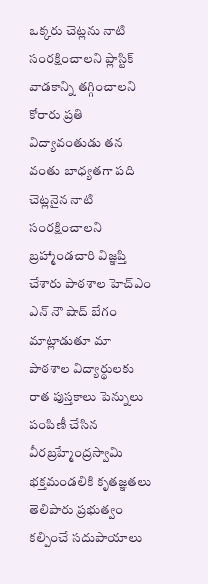ఒక్కరు చెట్లను నాటి సంరక్షించాలని ప్లాస్టిక్ వాడకాన్ని తగ్గించాలని కోరారు ప్రతి విద్యావంతుడు తన వంతు బాధ్యతగా పది చెట్లనైన నాటి సంరక్షించాలని బ్రహ్మాండచారి విజ్ఞప్తి చేశారు పాఠశాల హెచ్ఎం ఎన్ నౌ షాద్ బేగం మాట్లాడుతూ మా పాఠశాల విద్యార్థులకు రాత పుస్తకాలు పెన్నులు పంపిణీ చేసిన వీరబ్రహ్మేంద్రస్వామి భక్తమండలికి కృతజ్ఞతలు తెలిపారు ప్రభుత్వం కల్పించే సదుపాయాలు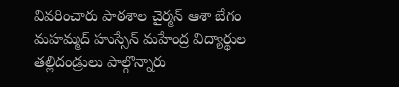వివరించారు పాఠశాల చైర్మన్ ఆశా బేగం మహమ్మద్ హుస్సేన్ మహేంద్ర విద్యార్థుల తల్లిదండ్రులు పాల్గొన్నారు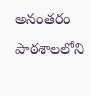అనంతరం పాఠశాలలోని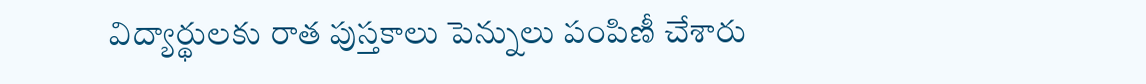విద్యార్థులకు రాత పుస్తకాలు పెన్నులు పంపిణీ చేశారు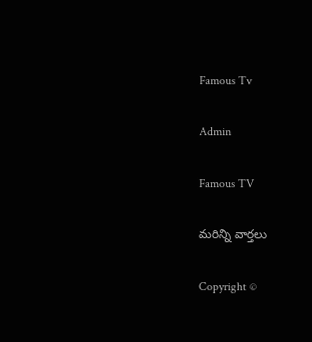Famous Tv

Admin

Famous TV

మరిన్ని వార్తలు

Copyright ©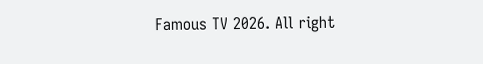Famous TV 2026. All right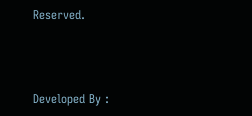Reserved.



Developed By :